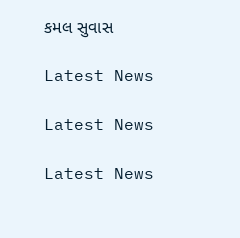કમલ સુવાસ

Latest News

Latest News

Latest News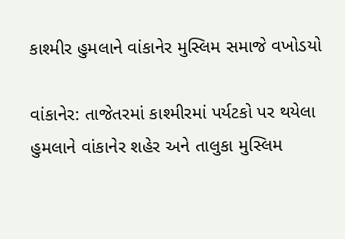કાશ્મીર હુમલાને વાંકાનેર મુસ્લિમ સમાજે વખોડયો

વાંકાનેર: તાજેતરમાં કાશ્મીરમાં પર્યટકો પર થયેલા હુમલાને વાંકાનેર શહેર અને તાલુકા મુસ્લિમ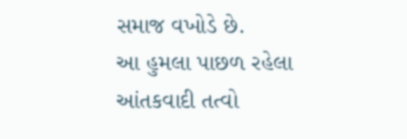સમાજ વખોડે છે.
આ હુમલા પાછળ રહેલા આંતકવાદી તત્વો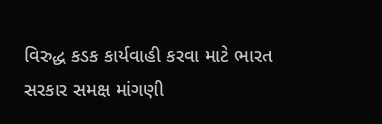વિરુદ્ધ કડક કાર્યવાહી કરવા માટે ભારત સરકાર સમક્ષ માંગણી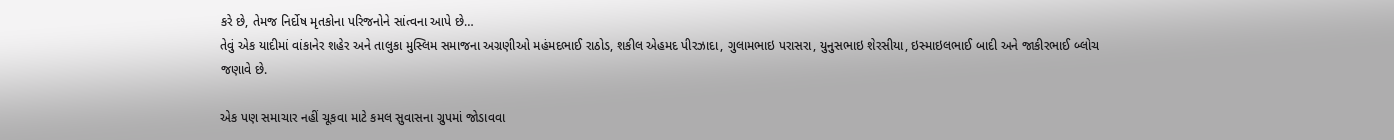કરે છે, તેમજ નિર્દોષ મૃતકોના પરિજનોને સાંત્વના આપે છે…
તેવું એક યાદીમાં વાંકાનેર શહેર અને તાલુકા મુસ્લિમ સમાજના અગ્રણીઓ મહંમદભાઈ રાઠોડ, શકીલ એહમદ પીરઝાદા, ગુલામભાઇ પરાસરા, યુનુસભાઇ શેરસીયા, ઇસ્માઇલભાઈ બાદી અને જાકીરભાઈ બ્લોચ જણાવે છે.

એક પણ સમાચાર નહીં ચૂકવા માટે કમલ સુવાસના ગ્રુપમાં જોડાવવા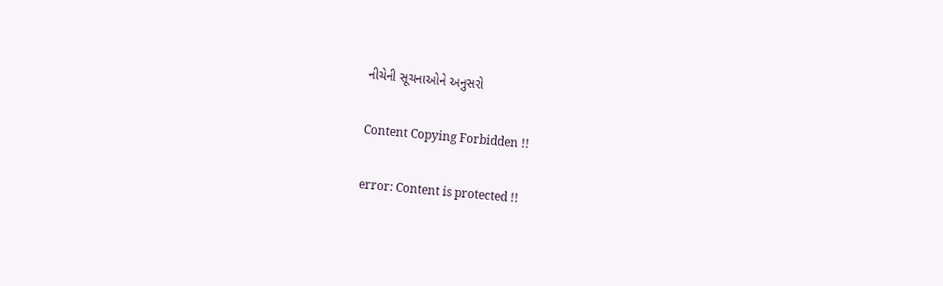નીચેની સૂચનાઓને અનુસરો

Content Copying Forbidden !!

error: Content is protected !!